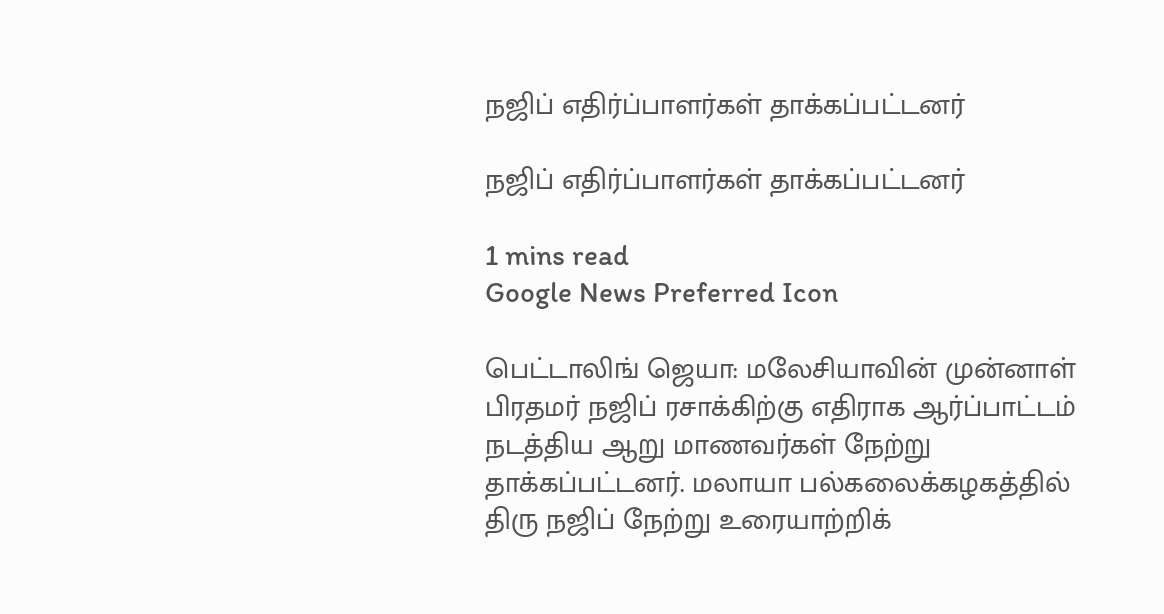நஜிப் எதிர்ப்பாளர்கள் தாக்கப்பட்டனர்

நஜிப் எதிர்ப்பாளர்கள் தாக்கப்பட்டனர்

1 mins read
Google News Preferred Icon

பெட்டாலிங் ஜெயா: மலேசியாவின் முன்னாள் பிரதமர் நஜிப் ரசாக்கிற்கு எதிராக ஆர்ப்பாட்டம் நடத்திய ஆறு மாணவர்கள் நேற்று தாக்கப்பட்டனர். மலாயா பல்கலைக்கழகத்தில் திரு நஜிப் நேற்று உரையாற்றிக்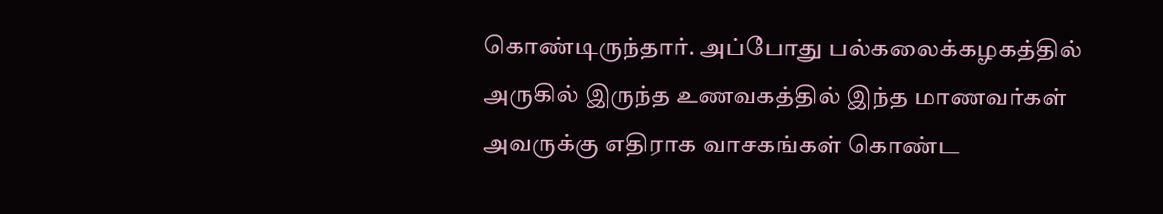கொண்டிருந்தார். அப்போது பல்கலைக்கழகத்தில் அருகில் இருந்த உணவகத்தில் இந்த மாணவர்கள் அவருக்கு எதிராக வாசகங்கள் கொண்ட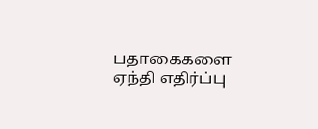பதாகைகளை ஏந்தி எதிர்ப்பு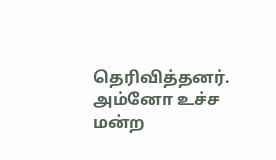தெரிவித்தனர். அம்னோ உச்ச மன்ற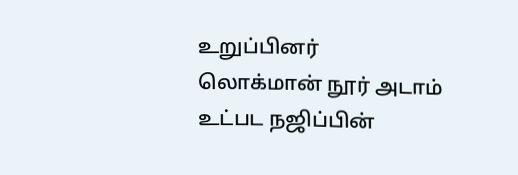உறுப்பினர் லொக்மான் நூர் அடாம் உட்பட நஜிப்பின்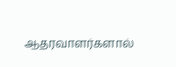ஆதரவாளர்களால்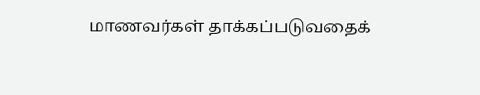மாணவர்கள் தாக்கப்படுவதைக்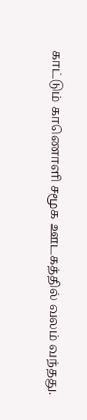காட்டும் காணொளி சமூக ஊடகத்தில் வலம் வந்தது.